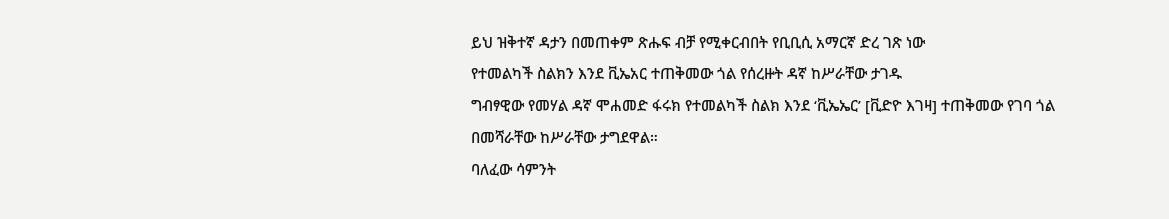ይህ ዝቅተኛ ዳታን በመጠቀም ጽሑፍ ብቻ የሚቀርብበት የቢቢሲ አማርኛ ድረ ገጽ ነው
የተመልካች ስልክን እንደ ቪኤአር ተጠቅመው ጎል የሰረዙት ዳኛ ከሥራቸው ታገዱ
ግብፃዊው የመሃል ዳኛ ሞሐመድ ፋሩክ የተመልካች ስልክ እንደ ‘ቪኤኤር’ [ቪድዮ እገዛ] ተጠቅመው የገባ ጎል በመሻራቸው ከሥራቸው ታግደዋል።
ባለፈው ሳምንት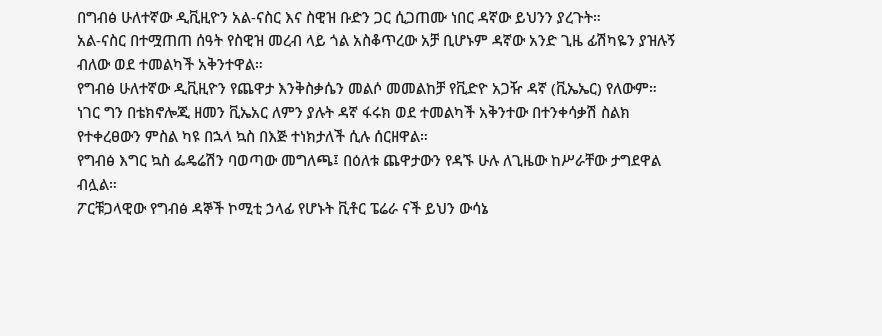በግብፅ ሁለተኛው ዲቪዚዮን አል-ናስር እና ስዊዝ ቡድን ጋር ሲጋጠሙ ነበር ዳኛው ይህንን ያረጉት።
አል-ናስር በተሟጠጠ ሰዓት የስዊዝ መረብ ላይ ጎል አስቆጥረው አቻ ቢሆኑም ዳኛው አንድ ጊዜ ፊሽካዬን ያዝሉኝ ብለው ወደ ተመልካች አቅንተዋል።
የግብፅ ሁለተኛው ዲቪዚዮን የጨዋታ እንቅስቃሴን መልሶ መመልከቻ የቪድዮ አጋዥ ዳኛ (ቪኤኤር) የለውም።
ነገር ግን በቴክኖሎጂ ዘመን ቪኤአር ለምን ያሉት ዳኛ ፋሩክ ወደ ተመልካች አቅንተው በተንቀሳቃሽ ስልክ የተቀረፀውን ምስል ካዩ በኋላ ኳስ በእጅ ተነክታለች ሲሉ ሰርዘዋል።
የግብፅ እግር ኳስ ፌዴሬሽን ባወጣው መግለጫ፤ በዕለቱ ጨዋታውን የዳኙ ሁሉ ለጊዜው ከሥራቸው ታግደዋል ብሏል።
ፖርቹጋላዊው የግብፅ ዳኞች ኮሚቲ ኃላፊ የሆኑት ቪቶር ፔሬራ ናች ይህን ውሳኔ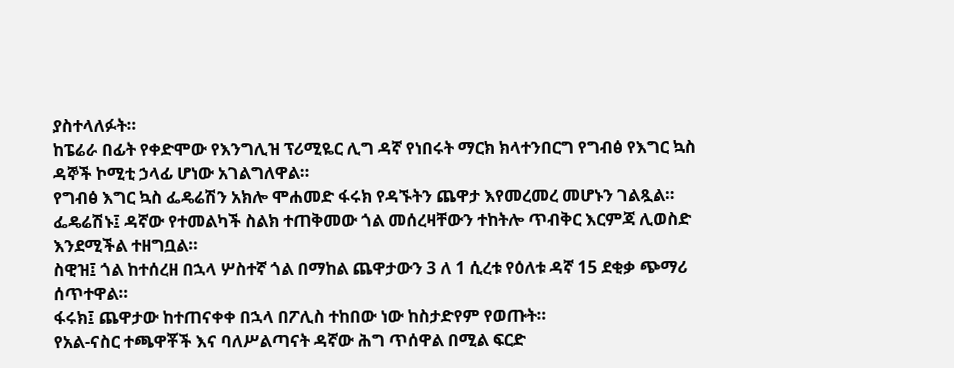ያስተላለፉት።
ከፔሬራ በፊት የቀድሞው የእንግሊዝ ፕሪሚዬር ሊግ ዳኛ የነበሩት ማርክ ክላተንበርግ የግብፅ የእግር ኳስ ዳኞች ኮሚቲ ኃላፊ ሆነው አገልግለዋል።
የግብፅ እግር ኳስ ፌዴሬሽን አክሎ ሞሐመድ ፋሩክ የዳኙትን ጨዋታ እየመረመረ መሆኑን ገልጿል።
ፌዴሬሽኑ፤ ዳኛው የተመልካች ስልክ ተጠቅመው ጎል መሰረዛቸውን ተከትሎ ጥብቅር እርምጃ ሊወስድ እንደሚችል ተዘግቧል።
ስዊዝ፤ ጎል ከተሰረዘ በኋላ ሦስተኛ ጎል በማከል ጨዋታውን 3 ለ 1 ሲረቱ የዕለቱ ዳኛ 15 ደቂቃ ጭማሪ ሰጥተዋል።
ፋሩክ፤ ጨዋታው ከተጠናቀቀ በኋላ በፖሊስ ተከበው ነው ከስታድየም የወጡት።
የአል-ናስር ተጫዋቾች እና ባለሥልጣናት ዳኛው ሕግ ጥሰዋል በሚል ፍርድ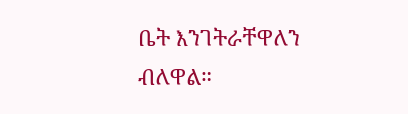ቤት እንገትራቸዋለን ብለዋል።